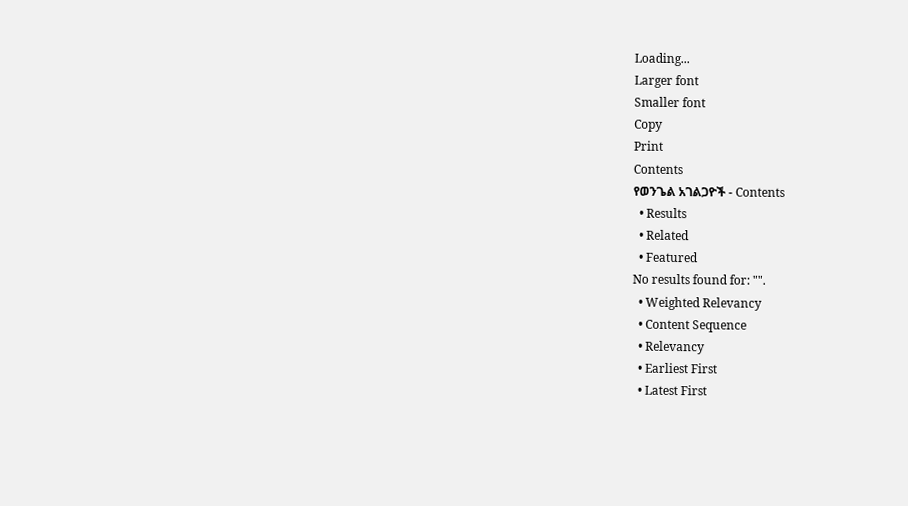Loading...
Larger font
Smaller font
Copy
Print
Contents
የወንጌል አገልጋዮች - Contents
  • Results
  • Related
  • Featured
No results found for: "".
  • Weighted Relevancy
  • Content Sequence
  • Relevancy
  • Earliest First
  • Latest First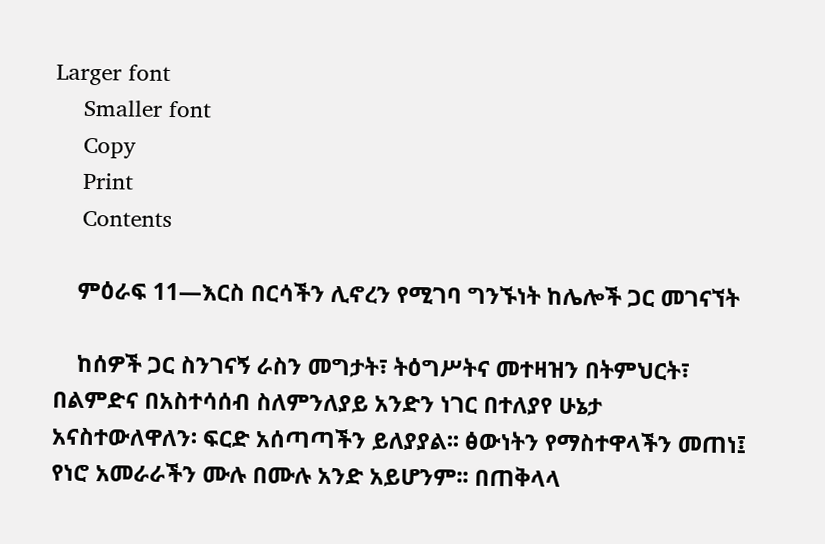Larger font
    Smaller font
    Copy
    Print
    Contents

    ምዕራፍ 11—እርስ በርሳችን ሊኖረን የሚገባ ግንኙነት ከሌሎች ጋር መገናኘት

    ከሰዎች ጋር ስንገናኝ ራስን መግታት፣ ትዕግሥትና መተዛዝን በትምህርት፣ በልምድና በአስተሳሰብ ስለምንለያይ አንድን ነገር በተለያየ ሁኔታ አናስተውለዋለን፡ ፍርድ አሰጣጣችን ይለያያል፡፡ ፅውነትን የማስተዋላችን መጠነ፤ የነሮ አመራራችን ሙሉ በሙሉ አንድ አይሆንም፡፡ በጠቅላላ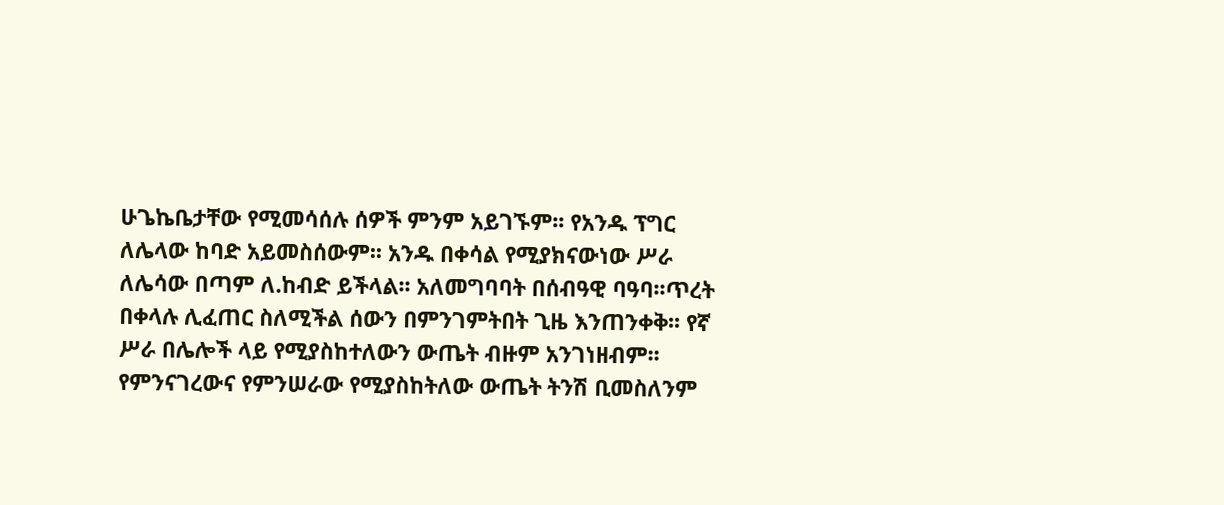ሁጌኬቤታቸው የሚመሳሰሉ ሰዎች ምንም አይገኙም፡፡ የአንዱ ፕግር ለሌላው ከባድ አይመስሰውም፡፡ አንዱ በቀሳል የሚያክናውነው ሥራ ለሌሳው በጣም ለ.ከብድ ይችላል፡፡ አለመግባባት በሰብዓዊ ባዓባ፡፡ጥረት በቀላሉ ሊፈጠር ስለሚችል ሰውን በምንገምትበት ጊዜ እንጠንቀቅ፡፡ የኛ ሥራ በሌሎች ላይ የሚያስከተለውን ውጤት ብዙም አንገነዘብም፡፡ የምንናገረውና የምንሠራው የሚያስከትለው ውጤት ትንሽ ቢመስለንም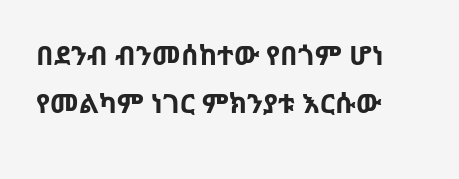በደንብ ብንመሰከተው የበጎም ሆነ የመልካም ነገር ምክንያቱ እርሱው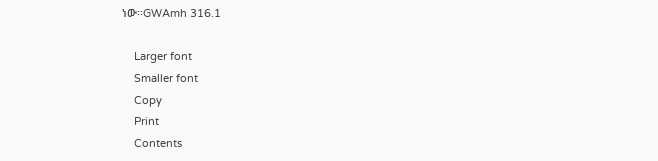ነው፡፡GWAmh 316.1

    Larger font
    Smaller font
    Copy
    Print
    Contents